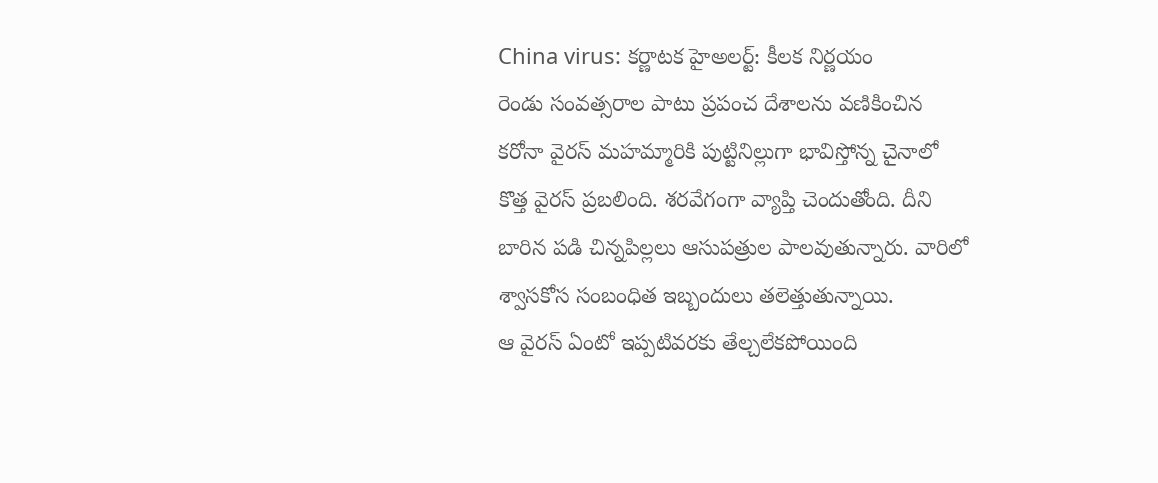China virus: కర్ణాటక హైఅలర్ట్: కీలక నిర్ణయం
రెండు సంవత్సరాల పాటు ప్రపంచ దేశాలను వణికించిన కరోనా వైరస్ మహమ్మారికి పుట్టినిల్లుగా భావిస్తోన్న చైనాలో కొత్త వైరస్ ప్రబలింది. శరవేగంగా వ్యాప్తి చెందుతోంది. దీని బారిన పడి చిన్నపిల్లలు ఆసుపత్రుల పాలవుతున్నారు. వారిలో శ్వాసకోస సంబంధిత ఇబ్బందులు తలెత్తుతున్నాయి.
ఆ వైరస్ ఏంటో ఇప్పటివరకు తేల్చలేకపోయింది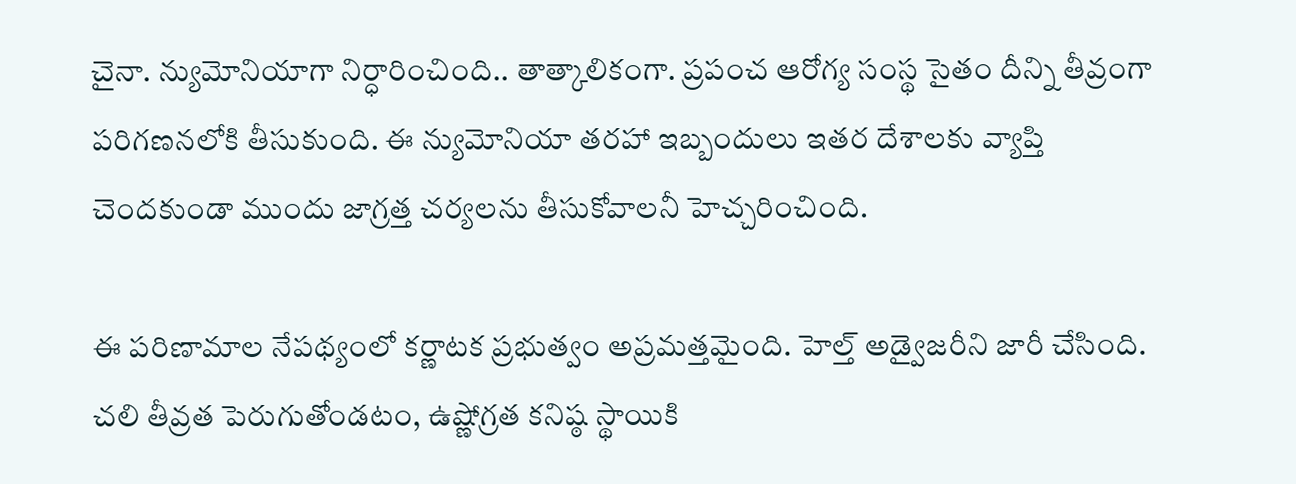చైనా. న్యుమోనియాగా నిర్ధారించింది.. తాత్కాలికంగా. ప్రపంచ ఆరోగ్య సంస్థ సైతం దీన్ని తీవ్రంగా పరిగణనలోకి తీసుకుంది. ఈ న్యుమోనియా తరహా ఇబ్బందులు ఇతర దేశాలకు వ్యాప్తి చెందకుండా ముందు జాగ్రత్త చర్యలను తీసుకోవాలనీ హెచ్చరించింది.

ఈ పరిణామాల నేపథ్యంలో కర్ణాటక ప్రభుత్వం అప్రమత్తమైంది. హెల్త్ అడ్వైజరీని జారీ చేసింది. చలి తీవ్రత పెరుగుతోండటం, ఉష్ణోగ్రత కనిష్ఠ స్థాయికి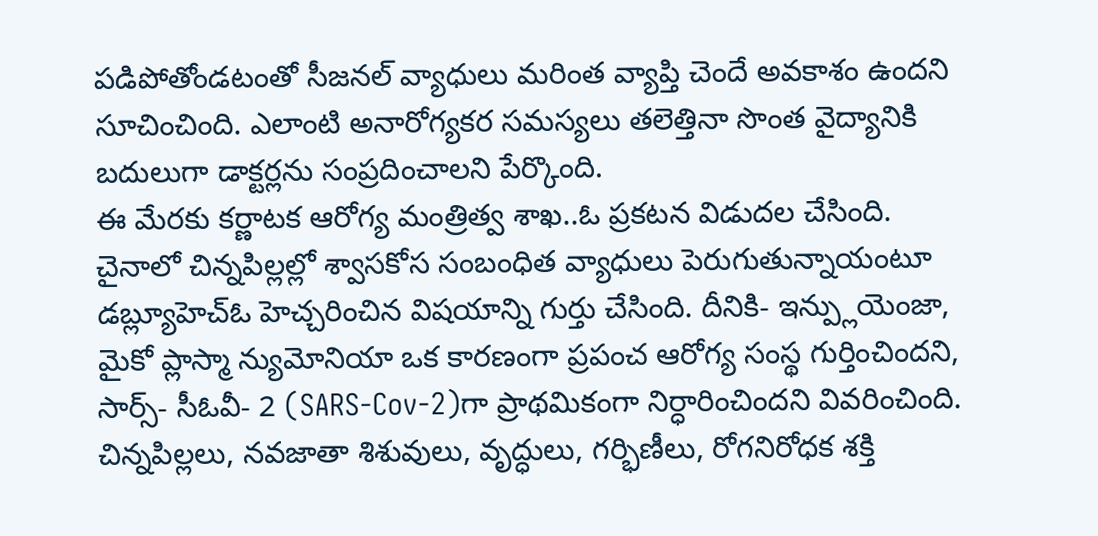పడిపోతోండటంతో సీజనల్ వ్యాధులు మరింత వ్యాప్తి చెందే అవకాశం ఉందని సూచించింది. ఎలాంటి అనారోగ్యకర సమస్యలు తలెత్తినా సొంత వైద్యానికి బదులుగా డాక్టర్లను సంప్రదించాలని పేర్కొంది.
ఈ మేరకు కర్ణాటక ఆరోగ్య మంత్రిత్వ శాఖ..ఓ ప్రకటన విడుదల చేసింది. చైనాలో చిన్నపిల్లల్లో శ్వాసకోస సంబంధిత వ్యాధులు పెరుగుతున్నాయంటూ డబ్ల్యూహెచ్ఓ హెచ్చరించిన విషయాన్ని గుర్తు చేసింది. దీనికి- ఇన్ప్లుయెంజా, మైకో ప్లాస్మా న్యుమోనియా ఒక కారణంగా ప్రపంచ ఆరోగ్య సంస్థ గుర్తించిందని, సార్స్- సీఓవీ- 2 (SARS-Cov-2)గా ప్రాథమికంగా నిర్ధారించిందని వివరించింది.
చిన్నపిల్లలు, నవజాతా శిశువులు, వృద్ధులు, గర్భిణీలు, రోగనిరోధక శక్తి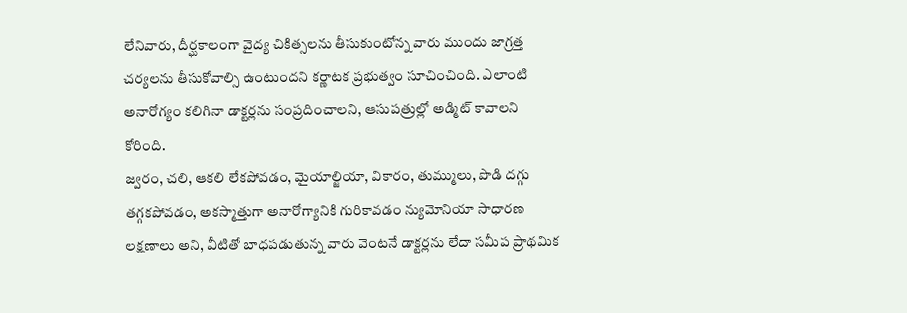లేనివారు, దీర్ఘకాలంగా వైద్య చికిత్సలను తీసుకుంటోన్న వారు ముందు జాగ్రత్త చర్యలను తీసుకోవాల్సి ఉంటుందని కర్ణాటక ప్రభుత్వం సూచించింది. ఎలాంటి అనారోగ్యం కలిగినా డాక్టర్లను సంప్రదించాలని, ఆసుపత్రుల్లో అడ్మిట్ కావాలని కోరింది.
జ్వరం, చలి, ఆకలి లేకపోవడం, మైయాల్జియా, వికారం, తుమ్ములు, పొడి దగ్గు తగ్గకపోవడం, అకస్మాత్తుగా అనారోగ్యానికి గురికావడం న్యుమోనియా సాధారణ లక్షణాలు అని, వీటితో బాధపడుతున్న వారు వెంటనే డాక్టర్లను లేదా సమీప ప్రాథమిక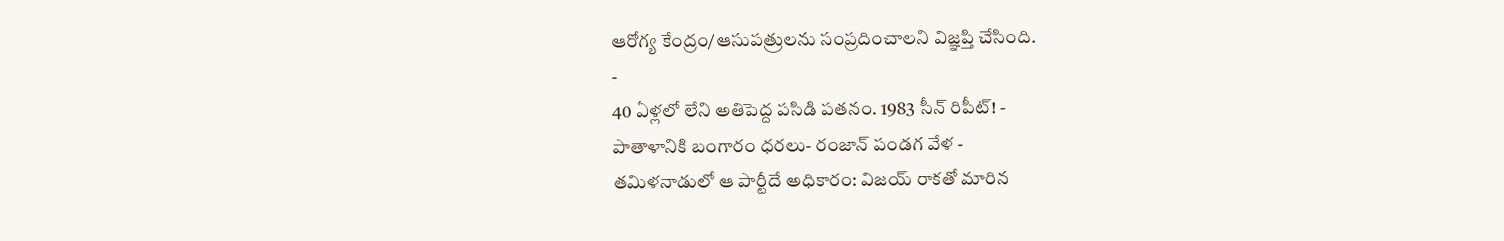ఆరోగ్య కేంద్రం/ఆసుపత్రులను సంప్రదించాలని విజ్ఞప్తి చేసింది.
-
40 ఏళ్లలో లేని అతిపెద్ద పసిడి పతనం. 1983 సీన్ రిపీట్! -
పాతాళానికి బంగారం ధరలు- రంజాన్ పండగ వేళ -
తమిళనాడులో ఆ పార్టీదే అధికారం: విజయ్ రాకతో మారిన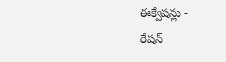ఈక్వేషన్లు -
రేషన్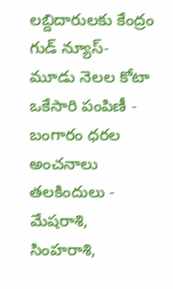లబ్దిదారులకు కేంద్రం గుడ్ న్యూస్- మూడు నెలల కోటా ఒకేసారి పంపిణీ -
బంగారం ధరల అంచనాలు తలకిందులు -
మేషరాశి, సింహరాశి,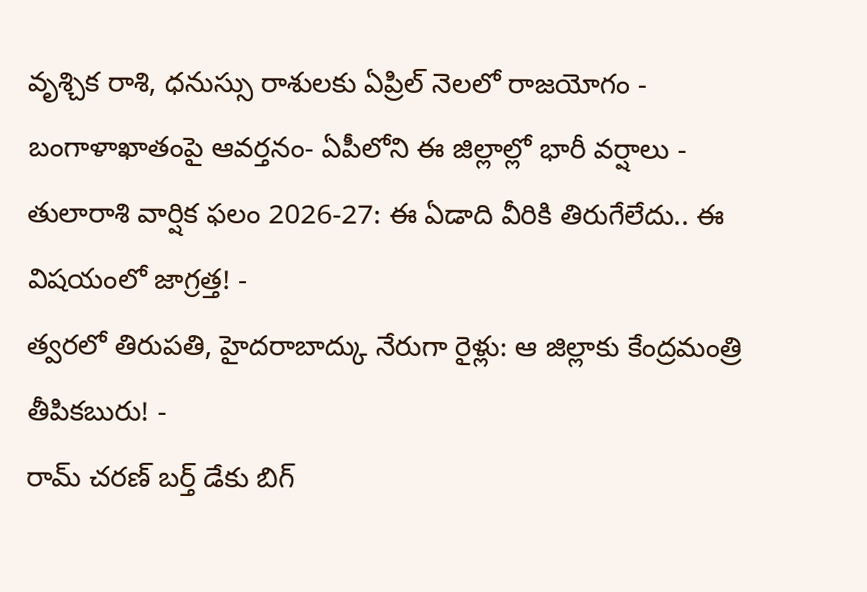వృశ్చిక రాశి, ధనుస్సు రాశులకు ఏప్రిల్ నెలలో రాజయోగం -
బంగాళాఖాతంపై ఆవర్తనం- ఏపీలోని ఈ జిల్లాల్లో భారీ వర్షాలు -
తులారాశి వార్షిక ఫలం 2026-27: ఈ ఏడాది వీరికి తిరుగేలేదు.. ఈ విషయంలో జాగ్రత్త! -
త్వరలో తిరుపతి, హైదరాబాద్కు నేరుగా రైళ్లు: ఆ జిల్లాకు కేంద్రమంత్రి తీపికబురు! -
రామ్ చరణ్ బర్త్ డేకు బిగ్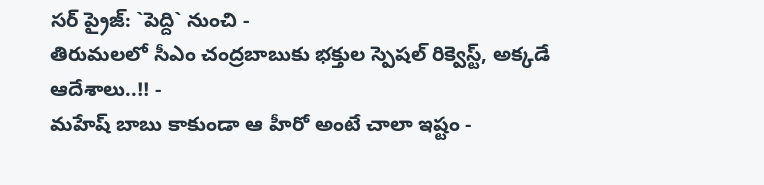సర్ ప్రైజ్: `పెద్ది` నుంచి -
తిరుమలలో సీఎం చంద్రబాబుకు భక్తుల స్పెషల్ రిక్వెస్ట్, అక్కడే ఆదేశాలు..!! -
మహేష్ బాబు కాకుండా ఆ హీరో అంటే చాలా ఇష్టం -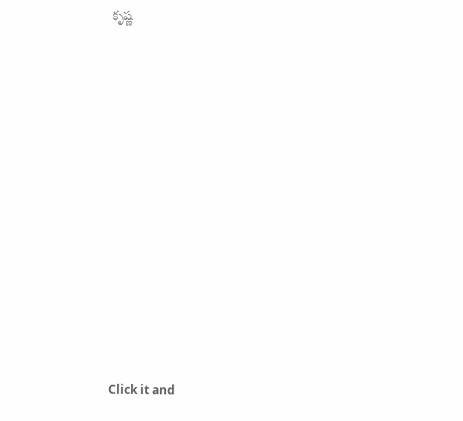కృష్ణ












Click it and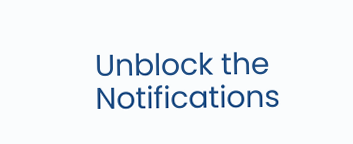Unblock the Notifications